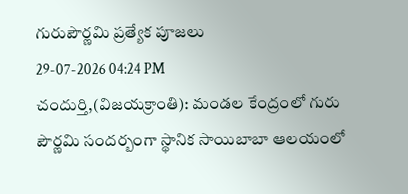గురుపౌర్ణమి ప్రత్యేక పూజలు
29-07-2026 04:24 PM
చందుర్తి,(విజయక్రాంతి): మండల కేంద్రంలో గురు పౌర్ణమి సందర్బంగా స్థానిక సాయిబాబా ఆలయంలో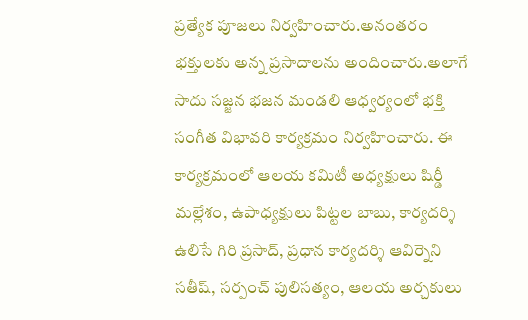ప్రత్యేక పూజలు నిర్వహించారు.అనంతరం భక్తులకు అన్న ప్రసాదాలను అందించారు.అలాగే సాదు సజ్జన భజన మండలి ఆధ్వర్యంలో భక్తి సంగీత విభావరి కార్యక్రమం నిర్వహించారు. ఈ కార్యక్రమంలో ఆలయ కమిటీ అధ్యక్షులు షిర్డీ మల్లేశం, ఉపాధ్యక్షులు పిట్టల బాబు, కార్యదర్శి ఉలిసే గిరి ప్రసాద్, ప్రధాన కార్యదర్శి ఆవిర్నెని సతీష్, సర్పంచ్ పులిసత్యం, ఆలయ అర్చకులు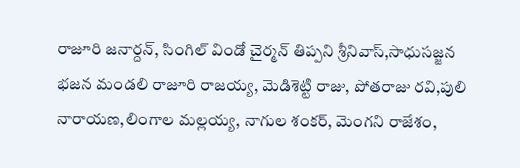రాజూరి జనార్దన్, సింగిల్ విండో చైర్మన్ తిప్పని శ్రీనివాస్,సాధుసజ్జన భజన మండలి రాజూరి రాజయ్య, మెడిశెట్టి రాజు, పోతరాజు రవి,పులి నారాయణ,లింగాల మల్లయ్య, నాగుల శంకర్, మెంగని రాజేశం,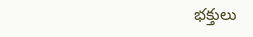భక్తులు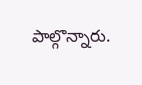పాల్గొన్నారు.